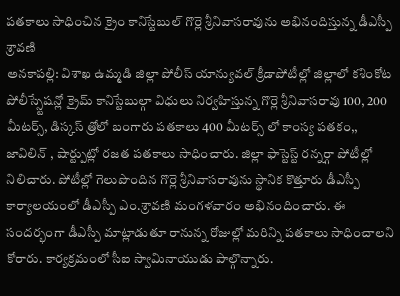పతకాలు సాధించిన క్రైం కానిస్టేబుల్ గొర్లె శ్రీనివాసరావును అభినందిస్తున్న డీఎస్పీ శ్రావణి
అనకాపల్లి: విశాఖ ఉమ్మడి జిల్లా పోలీస్ యాన్యువల్ క్రీడాపోటీల్లో జిల్లాలో కశింకోట పోలీస్స్టేషన్లో క్రైమ్ కానిస్టేబుల్గా విధులు నిర్వహిస్తున్న గొర్లె శ్రీనివాసరావు 100, 200 మీటర్స్, డిస్కస్ త్రోలో బంగారు పతకాలు 400 మీటర్స్ లో కాంస్య పతకం,, జావిలిన్ , షార్ట్పుట్లో రజత పతకాలు సాధించారు. జిల్లా ఫాస్టెస్ట్ రన్నర్గా పోటీల్లో నిలిచారు. పోటీల్లో గెలుపొందిన గొర్లె శ్రీనివాసరావును స్థానిక కొత్తూరు డీఎస్పీ కార్యాలయంలో డీఎస్పీ ఎం.శ్రావణి మంగళవారం అభినందించారు. ఈ సందర్భంగా డీఎస్పీ మాట్లాడుతూ రానున్న రోజుల్లో మరిన్ని పతకాలు సాధించాలని కోరారు. కార్యక్రమంలో సీఐ స్వామినాయుడు పాల్గొన్నారు.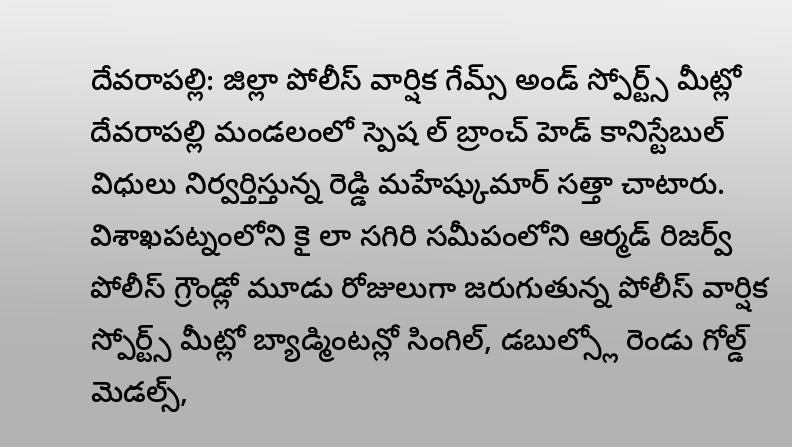దేవరాపల్లి: జిల్లా పోలీస్ వార్షిక గేమ్స్ అండ్ స్పోర్ట్స్ మీట్లో దేవరాపల్లి మండలంలో స్పెష ల్ బ్రాంచ్ హెడ్ కానిస్టేబుల్ విధులు నిర్వర్తిస్తున్న రెడ్డి మహేష్కుమార్ సత్తా చాటారు. విశాఖపట్నంలోని కై లా సగిరి సమీపంలోని ఆర్మడ్ రిజర్వ్ పోలీస్ గ్రౌండ్లో మూడు రోజులుగా జరుగుతున్న పోలీస్ వార్షిక స్పోర్ట్స్ మీట్లో బ్యాడ్మింటన్లో సింగిల్, డబుల్స్లో రెండు గోల్డ్ మెడల్స్,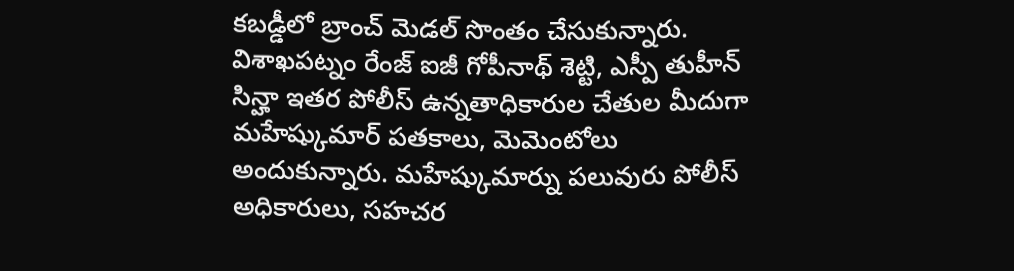కబడ్డీలో బ్రాంచ్ మెడల్ సొంతం చేసుకున్నారు. విశాఖపట్నం రేంజ్ ఐజీ గోపీనాథ్ శెట్టి, ఎస్పీ తుహీన్ సిన్హా ఇతర పోలీస్ ఉన్నతాధికారుల చేతుల మీదుగా మహేష్కుమార్ పతకాలు, మెమెంటోలు అందుకున్నారు. మహేష్కుమార్ను పలువురు పోలీస్ అధికారులు, సహచర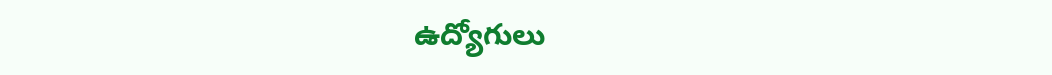ఉద్యోగులు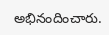అభినందించారు.